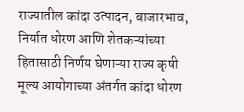राज्यातील कांदा उत्पादन, बाजारभाव, निर्यात धोरण आणि शेतकऱ्यांच्या हितासाठी निर्णय घेणाऱ्या राज्य कृषी मूल्य आयोगाच्या अंतर्गत कांदा धोरण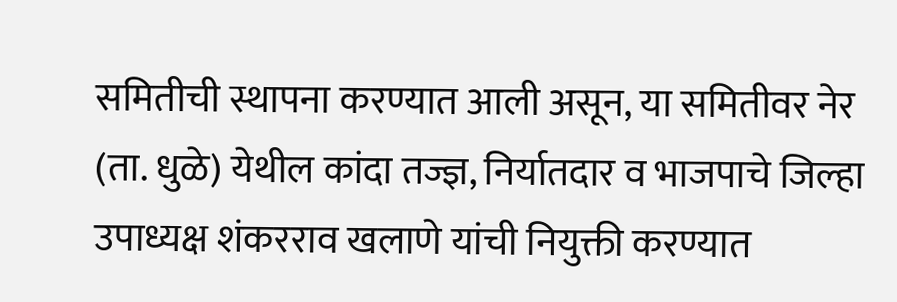समितीची स्थापना करण्यात आली असून, या समितीवर नेर (ता. धुळे) येथील कांदा तज्ज्ञ, निर्यातदार व भाजपाचे जिल्हा उपाध्यक्ष शंकरराव खलाणे यांची नियुक्ती करण्यात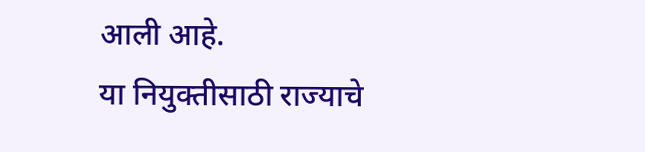आली आहे.
या नियुक्तीसाठी राज्याचे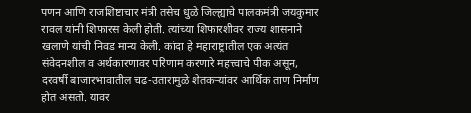पणन आणि राजशिष्टाचार मंत्री तसेच धुळे जिल्ह्याचे पालकमंत्री जयकुमार रावल यांनी शिफारस केली होती. त्यांच्या शिफारशीवर राज्य शासनाने खलाणे यांची निवड मान्य केली. कांदा हे महाराष्ट्रातील एक अत्यंत संवेदनशील व अर्थकारणावर परिणाम करणारे महत्त्वाचे पीक असून, दरवर्षी बाजारभावातील चढ-उतारामुळे शेतकऱ्यांवर आर्थिक ताण निर्माण होत असतो. यावर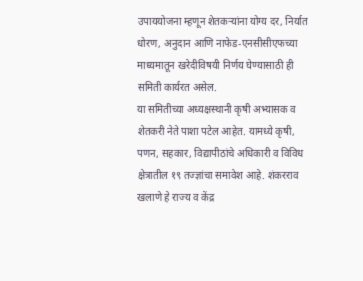उपाययोजना म्हणून शेतकऱ्यांना योग्य दर, निर्यात धोरण, अनुदान आणि नाफेड-एनसीसीएफच्या माध्यमातून खरेदीविषयी निर्णय घेण्यासाठी ही समिती कार्यरत असेल.
या समितीच्या अध्यक्षस्थानी कृषी अभ्यासक व शेतकरी नेते पाशा पटेल आहेत. यामध्ये कृषी, पणन, सहकार, विद्यापीठांचे अधिकारी व विविध क्षेत्रातील १९ तज्ज्ञांचा समावेश आहे. शंकरराव खलाणे हे राज्य व केंद्र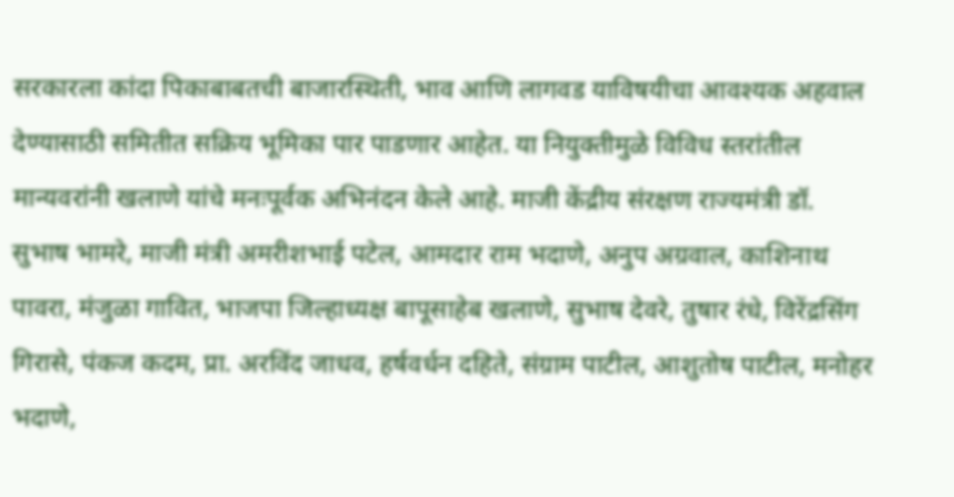सरकारला कांदा पिकाबाबतची बाजारस्थिती, भाव आणि लागवड याविषयीचा आवश्यक अहवाल देण्यासाठी समितीत सक्रिय भूमिका पार पाडणार आहेत. या नियुक्तीमुळे विविध स्तरांतील मान्यवरांनी खलाणे यांचे मनःपूर्वक अभिनंदन केले आहे. माजी केंद्रीय संरक्षण राज्यमंत्री डॉ. सुभाष भामरे, माजी मंत्री अमरीशभाई पटेल, आमदार राम भदाणे, अनुप अग्रवाल, काशिनाथ पावरा, मंजुळा गावित, भाजपा जिल्हाध्यक्ष बापूसाहेब खलाणे, सुभाष देवरे, तुषार रंधे, विरेंद्रसिंग गिरासे, पंकज कदम, प्रा. अरविंद जाधव, हर्षवर्धन दहिते, संग्राम पाटील, आशुतोष पाटील, मनोहर भदाणे,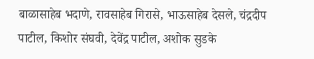बाळासाहेब भदाणे, रावसाहेब गिरासे, भाऊसाहेब देसले, चंद्रदीप पाटील, किशोर संघवी, देवेंद्र पाटील, अशोक सुडके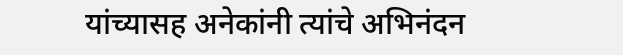यांच्यासह अनेकांनी त्यांचे अभिनंदन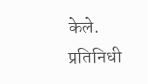केले.
प्रतिनिधी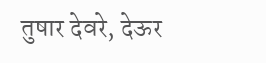तुषार देवरे, देऊर